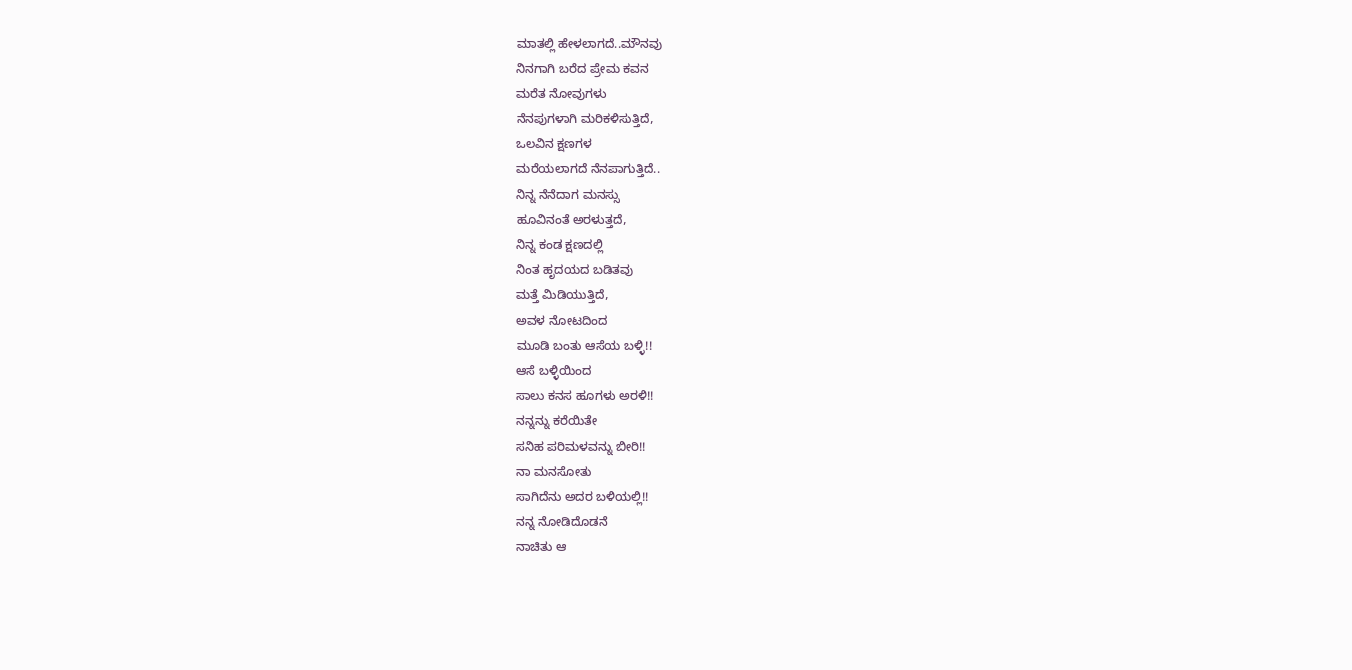ಮಾತಲ್ಲಿ ಹೇಳಲಾಗದೆ..ಮೌನವು
ನಿನಗಾಗಿ ಬರೆದ ಪ್ರೇಮ ಕವನ
ಮರೆತ ನೋವುಗಳು
ನೆನಪುಗಳಾಗಿ ಮರಿಕಳಿಸುತ್ತಿದೆ,
ಒಲವಿನ ಕ್ಷಣಗಳ
ಮರೆಯಲಾಗದೆ ನೆನಪಾಗುತ್ತಿದೆ..
ನಿನ್ನ ನೆನೆದಾಗ ಮನಸ್ಸು
ಹೂವಿನಂತೆ ಅರಳುತ್ತದೆ,
ನಿನ್ನ ಕಂಡ ಕ್ಷಣದಲ್ಲಿ
ನಿಂತ ಹೃದಯದ ಬಡಿತವು
ಮತ್ತೆ ಮಿಡಿಯುತ್ತಿದೆ,
ಅವಳ ನೋಟದಿಂದ
ಮೂಡಿ ಬಂತು ಆಸೆಯ ಬಳ್ಳಿ!!
ಆಸೆ ಬಳ್ಳಿಯಿಂದ
ಸಾಲು ಕನಸ ಹೂಗಳು ಅರಳಿ!!
ನನ್ನನ್ನು ಕರೆಯಿತೇ
ಸನಿಹ ಪರಿಮಳವನ್ನು ಬೀರಿ!!
ನಾ ಮನಸೋತು
ಸಾಗಿದೆನು ಅದರ ಬಳಿಯಲ್ಲಿ!!
ನನ್ನ ನೋಡಿದೊಡನೆ
ನಾಚಿತು ಆ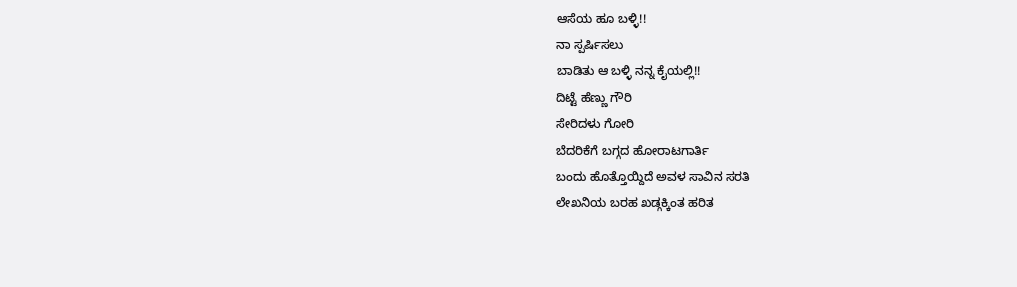ಆಸೆಯ ಹೂ ಬಳ್ಳಿ!!
ನಾ ಸ್ಪರ್ಷಿಸಲು
ಬಾಡಿತು ಆ ಬಳ್ಳಿ ನನ್ನ ಕೈಯಲ್ಲಿ!!
ದಿಟ್ಟೆ ಹೆಣ್ಣು ಗೌರಿ
ಸೇರಿದಳು ಗೋರಿ
ಬೆದರಿಕೆಗೆ ಬಗ್ಗದ ಹೋರಾಟಗಾರ್ತಿ
ಬಂದು ಹೊತ್ತೊಯ್ದಿದೆ ಅವಳ ಸಾವಿನ ಸರತಿ
ಲೇಖನಿಯ ಬರಹ ಖಡ್ಗಕ್ಕಿಂತ ಹರಿತ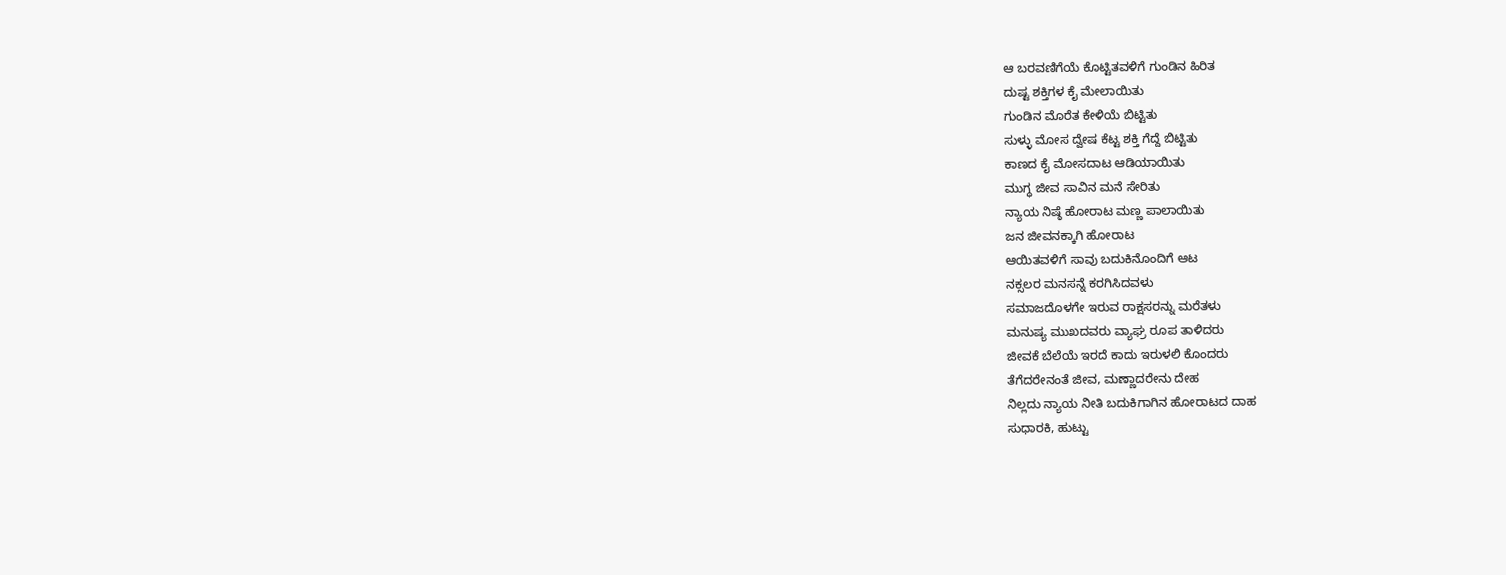ಆ ಬರವಣಿಗೆಯೆ ಕೊಟ್ಟಿತವಳಿಗೆ ಗುಂಡಿನ ಹಿರಿತ
ದುಷ್ಟ ಶಕ್ತಿಗಳ ಕೈ ಮೇಲಾಯಿತು
ಗುಂಡಿನ ಮೊರೆತ ಕೇಳಿಯೆ ಬಿಟ್ಟಿತು
ಸುಳ್ಳು ಮೋಸ ದ್ವೇಷ ಕೆಟ್ಟ ಶಕ್ತಿ ಗೆದ್ದೆ ಬಿಟ್ಟಿತು
ಕಾಣದ ಕೈ ಮೋಸದಾಟ ಆಡಿಯಾಯಿತು
ಮುಗ್ಧ ಜೀವ ಸಾವಿನ ಮನೆ ಸೇರಿತು
ನ್ಯಾಯ ನಿಷ್ಠೆ ಹೋರಾಟ ಮಣ್ಣ ಪಾಲಾಯಿತು
ಜನ ಜೀವನಕ್ಕಾಗಿ ಹೋರಾಟ
ಆಯಿತವಳಿಗೆ ಸಾವು ಬದುಕಿನೊಂದಿಗೆ ಆಟ
ನಕ್ಸಲರ ಮನಸನ್ನೆ ಕರಗಿಸಿದವಳು
ಸಮಾಜದೊಳಗೇ ಇರುವ ರಾಕ್ಷಸರನ್ನು ಮರೆತಳು
ಮನುಷ್ಯ ಮುಖದವರು ವ್ಯಾಘ್ರ ರೂಪ ತಾಳಿದರು
ಜೀವಕೆ ಬೆಲೆಯೆ ಇರದೆ ಕಾದು ಇರುಳಲಿ ಕೊಂದರು
ತೆಗೆದರೇನಂತೆ ಜೀವ, ಮಣ್ಣಾದರೇನು ದೇಹ
ನಿಲ್ಲದು ನ್ಯಾಯ ನೀತಿ ಬದುಕಿಗಾಗಿನ ಹೋರಾಟದ ದಾಹ
ಸುಧಾರಕಿ, ಹುಟ್ಟು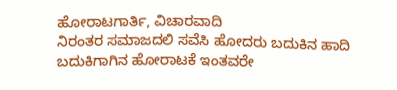ಹೋರಾಟಗಾರ್ತಿ, ವಿಚಾರವಾದಿ
ನಿರಂತರ ಸಮಾಜದಲಿ ಸವೆಸಿ ಹೋದರು ಬದುಕಿನ ಹಾದಿ
ಬದುಕಿಗಾಗಿನ ಹೋರಾಟಕೆ ಇಂತವರೇ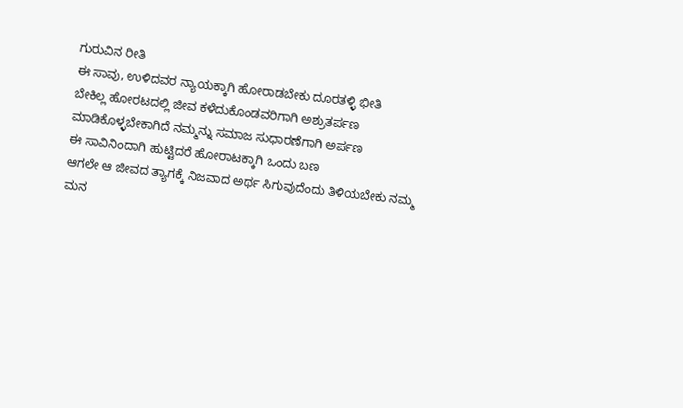ಗುರುವಿನ ರೀತಿ
ಈ ಸಾವು, ಉಳಿದವರ ನ್ಯಾಯಕ್ಕಾಗಿ ಹೋರಾಡಬೇಕು ದೂರತಳ್ಳಿ ಭೀತಿ
ಬೇಕಿಲ್ಲ ಹೋರಟದಲ್ಲಿ ಜೀವ ಕಳೆದುಕೊಂಡವರಿಗಾಗಿ ಅಶ್ರುತರ್ಪಣ
ಮಾಡಿಕೊಳ್ಳಬೇಕಾಗಿದೆ ನಮ್ಮನ್ನು ಸಮಾಜ ಸುಧಾರಣೆಗಾಗಿ ಅರ್ಪಣ
ಈ ಸಾವಿನಿಂದಾಗಿ ಹುಟ್ಟಿದರೆ ಹೋರಾಟಕ್ಕಾಗಿ ಒಂದು ಬಣ
ಆಗಲೇ ಆ ಜೀವದ ತ್ಯಾಗಕ್ಕೆ ನಿಜವಾದ ಅರ್ಥ ಸಿಗುವುದೆಂದು ತಿಳಿಯಬೇಕು ನಮ್ಮ ಮನ